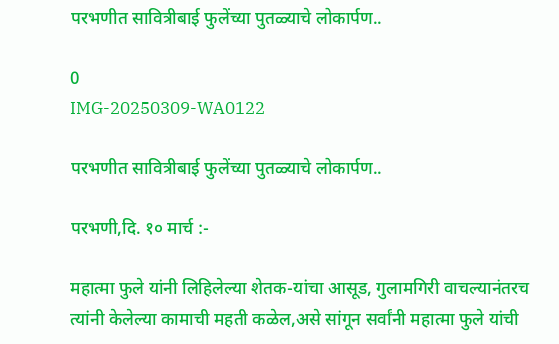परभणीत सावित्रीबाई फुलेंच्या पुतळ्याचे लोकार्पण..

0
IMG-20250309-WA0122

परभणीत सावित्रीबाई फुलेंच्या पुतळ्याचे लोकार्पण..

परभणी,दि. १० मार्च :-

महात्मा फुले यांनी लिहिलेल्या शेतक-यांचा आसूड, गुलामगिरी वाचल्यानंतरच त्यांनी केलेल्या कामाची महती कळेल,असे सांगून सर्वांनी महात्मा फुले यांची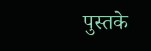पुस्तके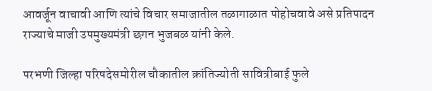आवर्जून वाचावी आणि त्यांचे विचार समाजातील तळागाळात पोहोचवावे असे प्रतिपादन राज्याचे माजी उपमुख्यमंत्री छगन भुजबळ यांनी केले.

परभणी जिल्हा परिषदेसमोरील चौकातील क्रांतिज्योती सावित्रीबाई फुले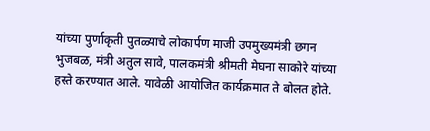यांच्या पुर्णाकृती पुतळ्याचे लोकार्पण माजी उपमुख्यमंत्री छगन भुजबळ, मंत्री अतुल सावे, पालकमंत्री श्रीमती मेघना साकोरे यांच्या हस्ते करण्यात आले. यावेळी आयोजित कार्यक्रमात ते बोलत होते.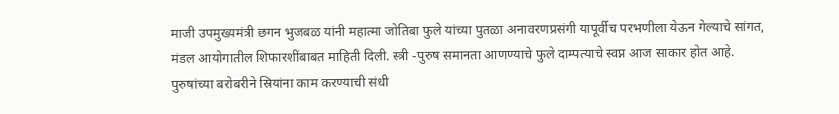माजी उपमुख्यमंत्री छगन भुजबळ यांनी महात्मा जोतिबा फुले यांच्या पुतळा अनावरणप्रसंगी यापूर्वीच परभणीला येऊन गेल्याचे सांगत, मंडल आयोगातील शिफारशींबाबत माहिती दिली. स्त्री -पुरुष समानता आणण्याचे फुले दाम्पत्याचे स्वप्न आज साकार होत आहे. पुरुषांच्या बरोबरीने स्रियांना काम करण्याची संधी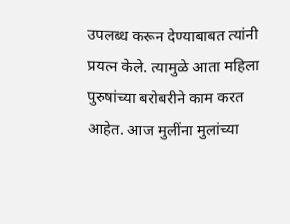उपलब्ध करून देण्याबाबत त्यांनी प्रयत्न केले. त्यामुळे आता महिला पुरुषांच्या बरोबरीने काम करत आहेत. आज मुलींना मुलांच्या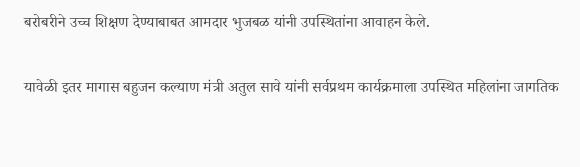बरोबरीने उच्च शिक्षण देण्याबाबत आमदार भुजबळ यांनी उपस्थितांना आवाहन केले.

यावेळी इतर मागास बहुजन कल्याण मंत्री अतुल सावे यांनी सर्वप्रथम कार्यक्रमाला उपस्थित महिलांना जागतिक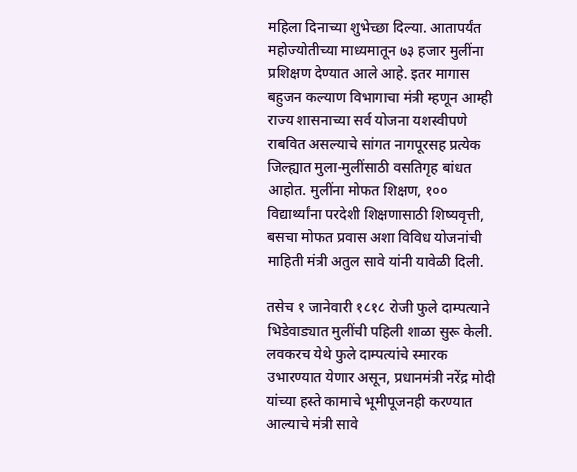महिला दिनाच्या शुभेच्छा दिल्या. आतापर्यंत महोज्योतीच्या माध्यमातून ७३ हजार मुलींना प्रशिक्षण देण्यात आले आहे. इतर मागास बहुजन कल्याण विभागाचा मंत्री म्हणून आम्ही राज्य शासनाच्या सर्व योजना यशस्वीपणे राबवित असल्याचे सांगत नागपूरसह प्रत्येक जिल्ह्यात मुला-मुलींसाठी वसतिगृह बांधत आहोत. मुलींना मोफत शिक्षण, १०० विद्यार्थ्यांना परदेशी शिक्षणासाठी शिष्यवृत्ती, बसचा मोफत प्रवास अशा विविध योजनांची माहिती मंत्री अतुल सावे यांनी यावेळी दिली.

तसेच १ जानेवारी १८१८ रोजी फुले दाम्पत्याने भिडेवाड्यात मुलींची पहिली शाळा सुरू केली. लवकरच येथे फुले दाम्पत्यांचे स्मारक उभारण्यात येणार असून, प्रधानमंत्री नरेंद्र मोदी यांच्या हस्ते कामाचे भूमीपूजनही करण्यात आल्याचे मंत्री सावे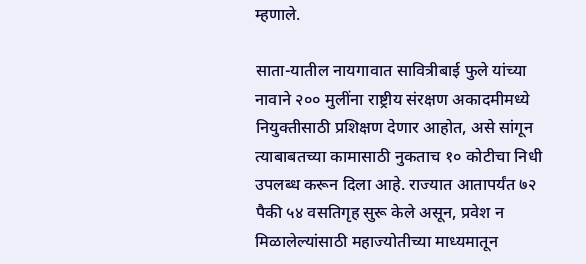म्हणाले.

साता-यातील नायगावात सावित्रीबाई फुले यांच्या नावाने २०० मुलींना राष्ट्रीय‌ संरक्षण अकादमीमध्ये नियुक्तीसाठी प्रशिक्षण देणार आहोत, असे सांगून त्याबाबतच्या कामासाठी नुकताच १० कोटीचा निधी उपलब्ध करून दिला आहे. राज्यात आतापर्यंत ७२ पैकी ५४ वसतिगृह सुरू केले असून, प्रवेश न मिळालेल्यांसाठी महाज्योतीच्या माध्यमातून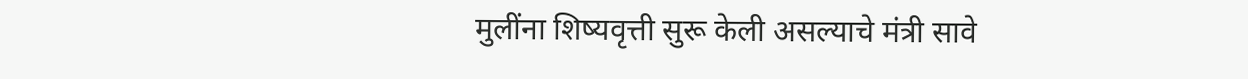मुलींना शिष्यवृत्ती सुरू केली असल्याचे मंत्री सावे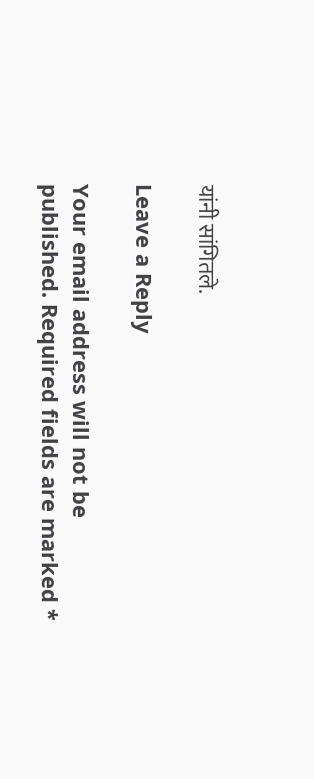यांनी सांगितले.

Leave a Reply

Your email address will not be published. Required fields are marked *